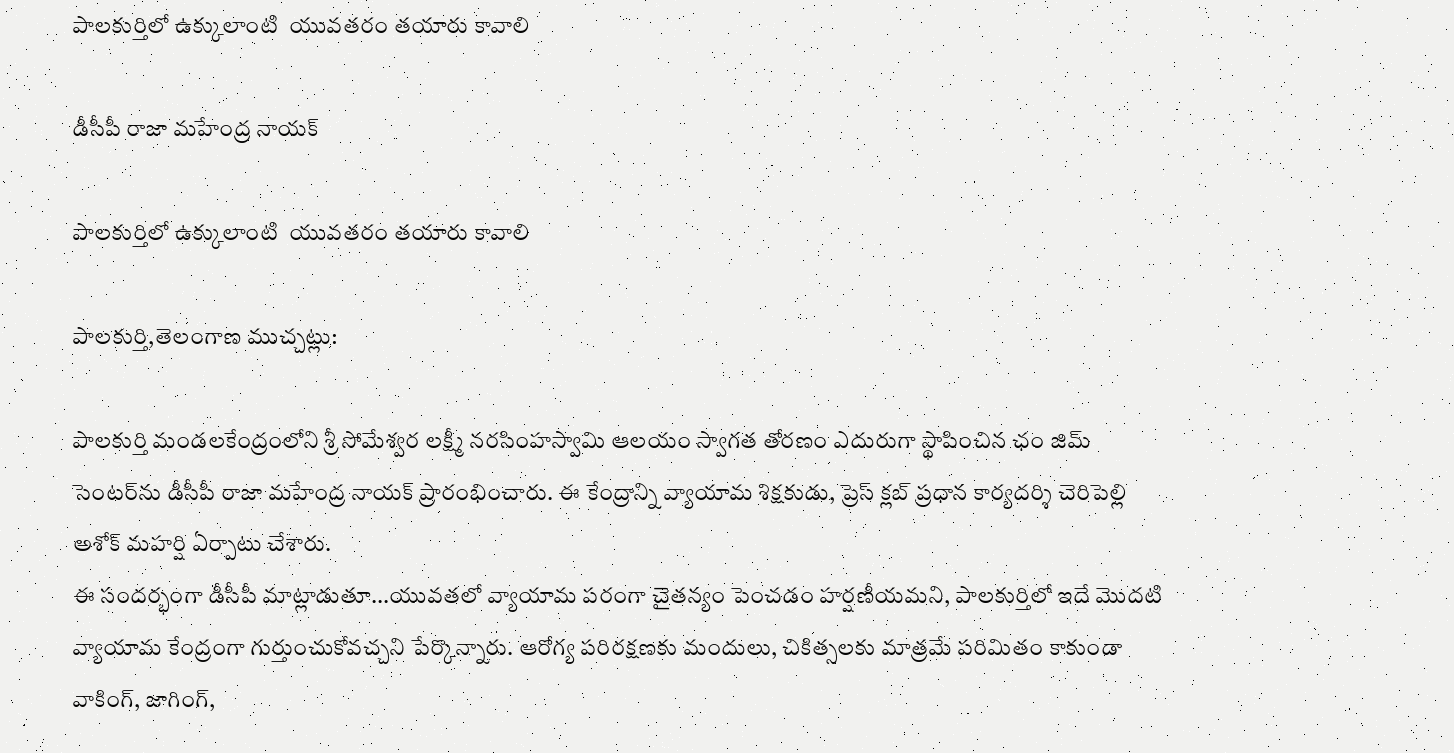పాలకుర్తిలో ఉక్కులాంటి  యువతరం తయారు కావాలి

డీసీపీ రాజా మహేంద్ర నాయక్

పాలకుర్తిలో ఉక్కులాంటి  యువతరం తయారు కావాలి

పాలకుర్తి,తెలంగాణ ముచ్చట్లు:

పాలకుర్తి మండలకేంద్రంలోని శ్రీ సోమేశ్వర లక్ష్మీ నరసింహస్వామి ఆలయం స్వాగత తోరణం ఎదురుగా స్థాపించిన ఛం జిమ్ సెంటర్‌ను డీసీపీ రాజా మహేంద్ర నాయక్ ప్రారంభించారు. ఈ కేంద్రాన్ని వ్యాయామ శిక్షకుడు, ప్రెస్ క్లబ్ ప్రధాన కార్యదర్శి చెరిపెల్లి అశోక్ మహర్షి ఏర్పాటు చేశారు.
ఈ సందర్భంగా డీసీపీ మాట్లాడుతూ...యువతలో వ్యాయామ పరంగా చైతన్యం పెంచడం హర్షణీయమని, పాలకుర్తిలో ఇదే మొదటి వ్యాయామ కేంద్రంగా గుర్తుంచుకోవచ్చని పేర్కొన్నారు. ఆరోగ్య పరిరక్షణకు మందులు, చికిత్సలకు మాత్రమే పరిమితం కాకుండా వాకింగ్‌, జాగింగ్‌,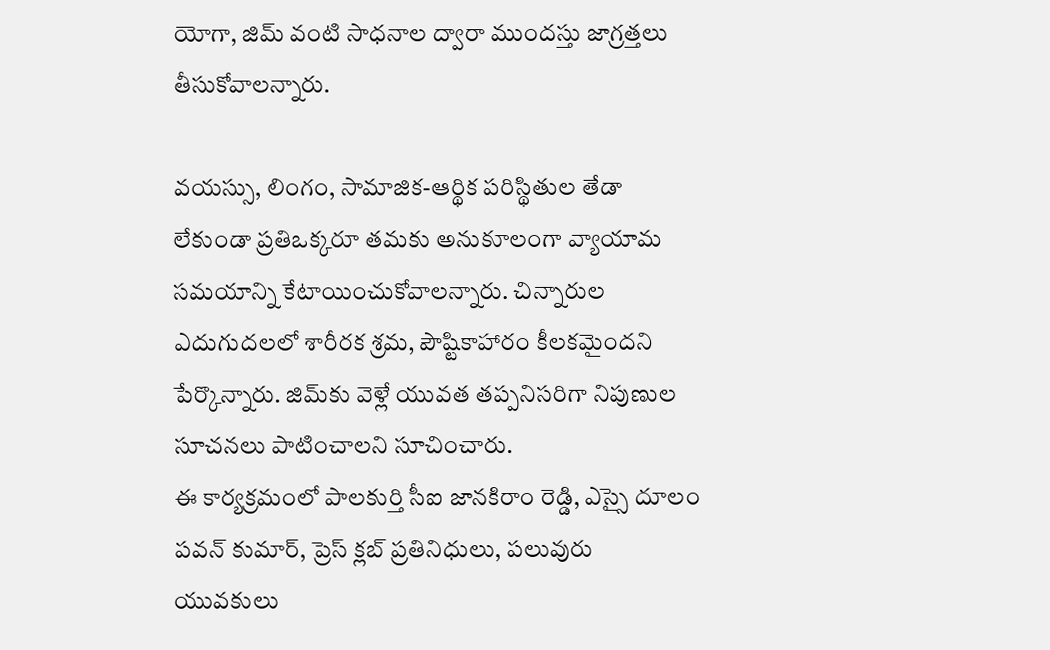యోగా, జిమ్ వంటి సాధనాల ద్వారా ముందస్తు జాగ్రత్తలు తీసుకోవాలన్నారు.

వయస్సు, లింగం, సామాజిక-ఆర్థిక పరిస్థితుల తేడా లేకుండా ప్రతిఒక్కరూ తమకు అనుకూలంగా వ్యాయామ సమయాన్ని కేటాయించుకోవాలన్నారు. చిన్నారుల ఎదుగుదలలో శారీరక శ్రమ, పౌష్టికాహారం కీలకమైందని పేర్కొన్నారు. జిమ్‌కు వెళ్లే యువత తప్పనిసరిగా నిపుణుల సూచనలు పాటించాలని సూచించారు.
ఈ కార్యక్రమంలో పాలకుర్తి సీఐ జానకిరాం రెడ్డి, ఎస్సై దూలం పవన్ కుమార్, ప్రెస్ క్లబ్ ప్రతినిధులు, పలువురు యువకులు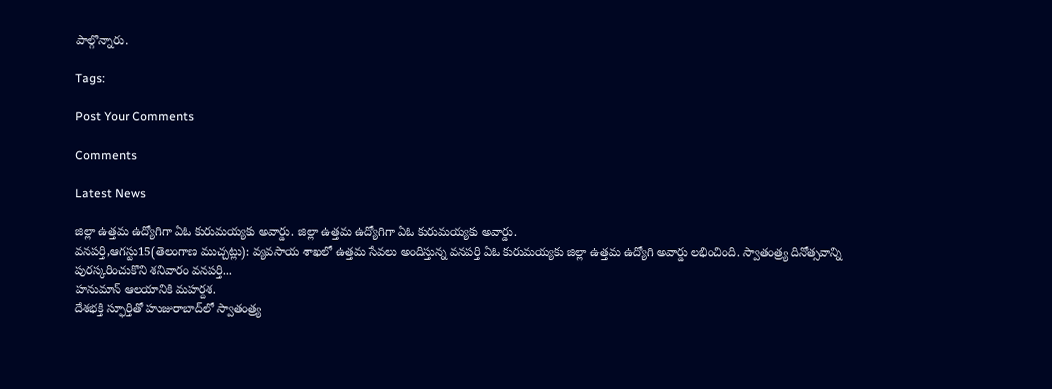పాల్గొన్నారు.

Tags:

Post Your Comments

Comments

Latest News

జిల్లా ఉత్తమ ఉద్యోగిగా ఏఓ కురుమయ్యకు అవార్డు. జిల్లా ఉత్తమ ఉద్యోగిగా ఏఓ కురుమయ్యకు అవార్డు.
వనపర్తి,ఆగస్టు15(తెలంగాణ ముచ్చట్లు): వ్యవసాయ శాఖలో ఉత్తమ సేవలు అందిస్తున్న వనపర్తి ఏఓ కురుమయ్యకు జిల్లా ఉత్తమ ఉద్యోగి అవార్డు లభించింది. స్వాతంత్ర్య దినోత్సవాన్ని పురస్కరించుకొని శనివారం వనపర్తి...
హనుమాన్ ఆలయానికి మహర్దశ.
దేశభక్తి స్ఫూర్తితో హుజురాబాద్‌లో స్వాతంత్ర్య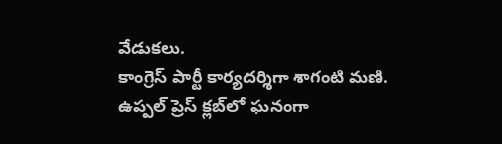వేడుకలు.
కాంగ్రెస్ పార్టీ కార్యదర్శిగా శాగంటి మణి.
ఉప్పల్ ప్రెస్ క్లబ్‌లో ఘనంగా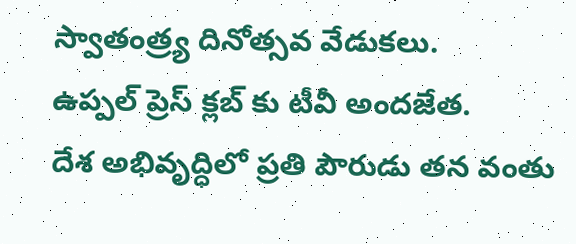స్వాతంత్ర్య దినోత్సవ వేడుకలు.
ఉప్పల్ ప్రెస్ క్లబ్‌ కు టీవీ అందజేత.
దేశ అభివృద్ధిలో ప్రతి పౌరుడు తన వంతు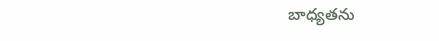బాధ్యతను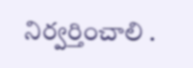నిర్వర్తించాలి .